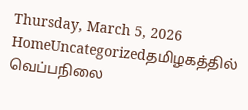Thursday, March 5, 2026
HomeUncategorizedதமிழகத்தில் வெப்பநிலை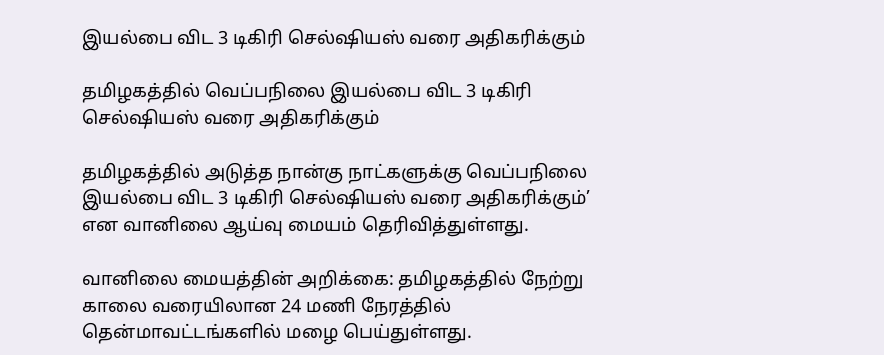இயல்பை விட 3 டிகிரி செல்ஷியஸ் வரை அதிகரிக்கும்

தமிழகத்தில் வெப்பநிலை இயல்பை விட 3 டிகிரி செல்ஷியஸ் வரை அதிகரிக்கும்

தமிழகத்தில் அடுத்த நான்கு நாட்களுக்கு வெப்பநிலை இயல்பை விட 3 டிகிரி செல்ஷியஸ் வரை அதிகரிக்கும்’ என வானிலை ஆய்வு மையம் தெரிவித்துள்ளது.

வானிலை மையத்தின் அறிக்கை: தமிழகத்தில் நேற்று காலை வரையிலான 24 மணி நேரத்தில் தென்மாவட்டங்களில் மழை பெய்துள்ளது.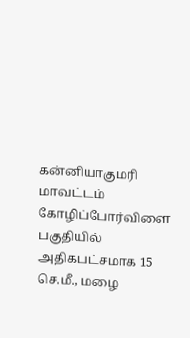கன்னியாகுமரி மாவட்டம் கோழிப்போர்விளை பகுதியில் அதிகபட்சமாக 15 செ.மீ., மழை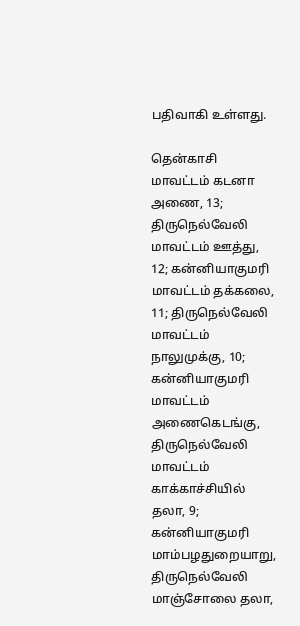பதிவாகி உள்ளது.

தென்காசி மாவட்டம் கடனா அணை, 13; திருநெல்வேலி மாவட்டம் ஊத்து, 12; கன்னியாகுமரி மாவட்டம் தக்கலை, 11; திருநெல்வேலி மாவட்டம் நாலுமுக்கு, 10; கன்னியாகுமரி மாவட்டம் அணைகெடங்கு, திருநெல்வேலி மாவட்டம் காக்காச்சியில் தலா, 9; கன்னியாகுமரி மாம்பழதுறையாறு, திருநெல்வேலி மாஞ்சோலை தலா,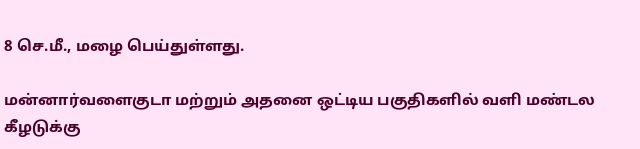8 செ.மீ., மழை பெய்துள்ளது.

மன்னார்வளைகுடா மற்றும் அதனை ஒட்டிய பகுதிகளில் வளி மண்டல கீழடுக்கு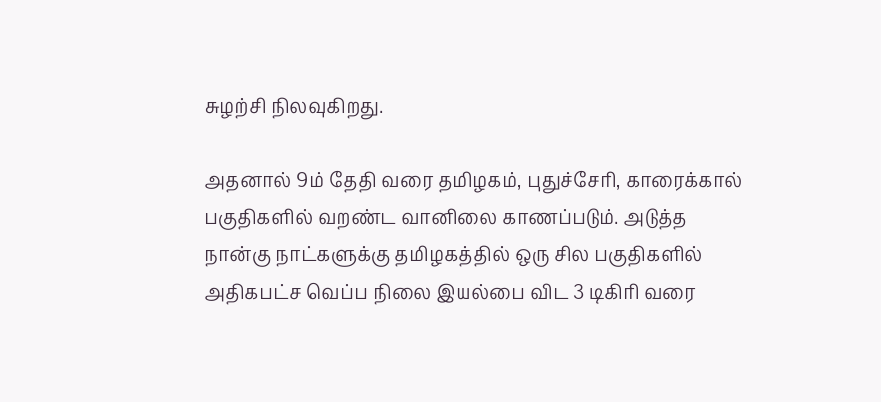சுழற்சி நிலவுகிறது.

அதனால் 9ம் தேதி வரை தமிழகம், புதுச்சேரி, காரைக்கால் பகுதிகளில் வறண்ட வானிலை காணப்படும். அடுத்த நான்கு நாட்களுக்கு தமிழகத்தில் ஒரு சில பகுதிகளில் அதிகபட்ச வெப்ப நிலை இயல்பை விட 3 டிகிரி வரை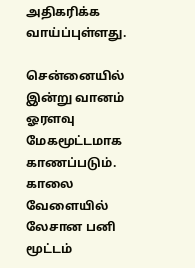அதிகரிக்க வாய்ப்புள்ளது.

சென்னையில் இன்று வானம் ஓரளவு மேகமூட்டமாக காணப்படும். காலை வேளையில் லேசான பனி மூட்டம்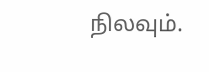நிலவும்.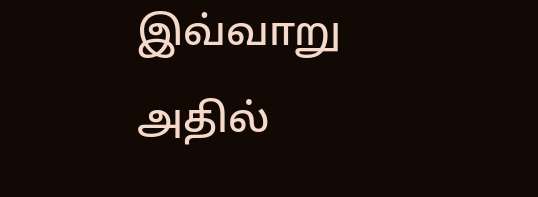இவ்வாறு அதில்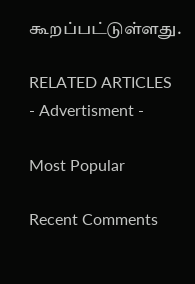கூறப்பட்டுள்ளது.

RELATED ARTICLES
- Advertisment -

Most Popular

Recent Comments